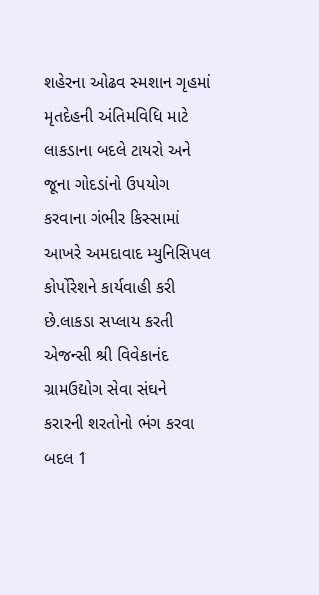શહેરના ઓઢવ સ્મશાન ગૃહમાં મૃતદેહની અંતિમવિધિ માટે લાકડાના બદલે ટાયરો અને જૂના ગોદડાંનો ઉપયોગ કરવાના ગંભીર કિસ્સામાં આખરે અમદાવાદ મ્યુનિસિપલ કોર્પોરેશને કાર્યવાહી કરી છે.લાકડા સપ્લાય કરતી એજન્સી શ્રી વિવેકાનંદ ગ્રામઉદ્યોગ સેવા સંઘને કરારની શરતોનો ભંગ કરવા બદલ 1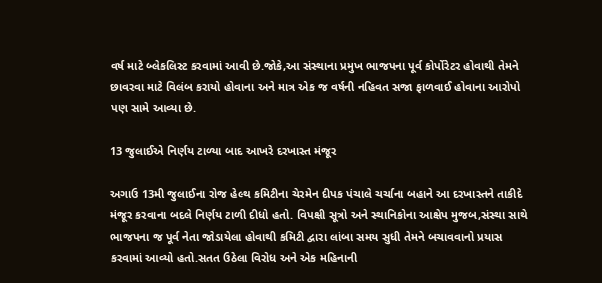વર્ષ માટે બ્લેકલિસ્ટ કરવામાં આવી છે.જોકે,આ સંસ્થાના પ્રમુખ ભાજપના પૂર્વ કોર્પોરેટર હોવાથી તેમને છાવરવા માટે વિલંબ કરાયો હોવાના અને માત્ર એક જ વર્ષની નહિવત સજા ફાળવાઈ હોવાના આરોપો પણ સામે આવ્યા છે.

13 જુલાઈએ નિર્ણય ટાળ્યા બાદ આખરે દરખાસ્ત મંજૂર

અગાઉ 13મી જુલાઈના રોજ હેલ્થ કમિટીના ચેરમેન દીપક પંચાલે ચર્ચાના બહાને આ દરખાસ્તને તાકીદે મંજૂર કરવાના બદલે નિર્ણય ટાળી દીધો હતો. વિપક્ષી સૂત્રો અને સ્થાનિકોના આક્ષેપ મુજબ,સંસ્થા સાથે ભાજપના જ પૂર્વ નેતા જોડાયેલા હોવાથી કમિટી દ્વારા લાંબા સમય સુધી તેમને બચાવવાનો પ્રયાસ કરવામાં આવ્યો હતો.સતત ઉઠેલા વિરોધ અને એક મહિનાની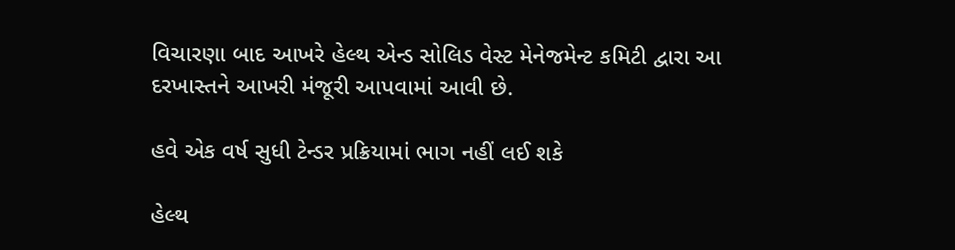વિચારણા બાદ આખરે હેલ્થ એન્ડ સોલિડ વેસ્ટ મેનેજમેન્ટ કમિટી દ્વારા આ દરખાસ્તને આખરી મંજૂરી આપવામાં આવી છે.

હવે એક વર્ષ સુધી ટેન્ડર પ્રક્રિયામાં ભાગ નહીં લઈ શકે

હેલ્થ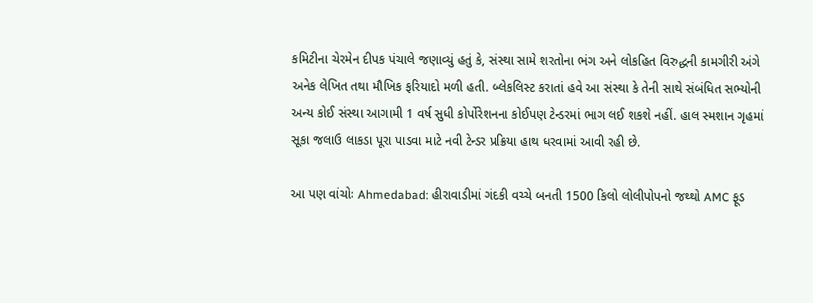કમિટીના ચેરમેન દીપક પંચાલે જણાવ્યું હતું કે, સંસ્થા સામે શરતોના ભંગ અને લોકહિત વિરુદ્ધની કામગીરી અંગે અનેક લેખિત તથા મૌખિક ફરિયાદો મળી હતી. બ્લેકલિસ્ટ કરાતાં હવે આ સંસ્થા કે તેની સાથે સંબંધિત સભ્યોની અન્ય કોઈ સંસ્થા આગામી 1 વર્ષ સુધી કોર્પોરેશનના કોઈપણ ટેન્ડરમાં ભાગ લઈ શકશે નહીં. હાલ સ્મશાન ગૃહમાં સૂકા જલાઉ લાકડા પૂરા પાડવા માટે નવી ટેન્ડર પ્રક્રિયા હાથ ધરવામાં આવી રહી છે.

આ પણ વાંચોઃ Ahmedabad: હીરાવાડીમાં ગંદકી વચ્ચે બનતી 1500 કિલો લોલીપોપનો જથ્થો AMC ફૂડ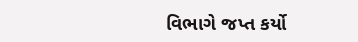વિભાગે જપ્ત કર્યો